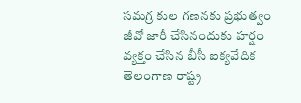సమగ్ర కుల గణనకు ప్రభుత్వం జీవో జారీ చేసినందుకు హర్షం వ్యక్తం చేసిన బీసీ ఐక్యవేదిక తెలంగాణ రాష్ట్ర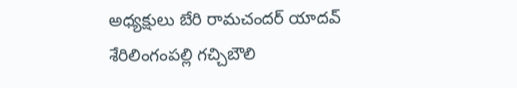అధ్యక్షులు బేరి రామచందర్ యాదవ్
శేరిలింగంపల్లి గచ్చిబౌలి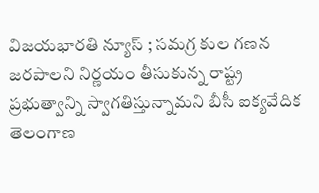విజయభారతి న్యూస్ ; సమగ్ర కుల గణన జరపాలని నిర్ణయం తీసుకున్న రాష్ట్ర ప్రభుత్వాన్ని స్వాగతిస్తున్నామని బీసీ ఐక్యవేదిక తెలంగాణ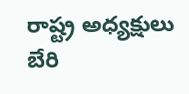రాష్ట్ర అధ్యక్షులు బేరి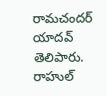రామచందర్ యాదవ్ తెలిపారు. రాహుల్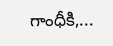గాంధీకి,...